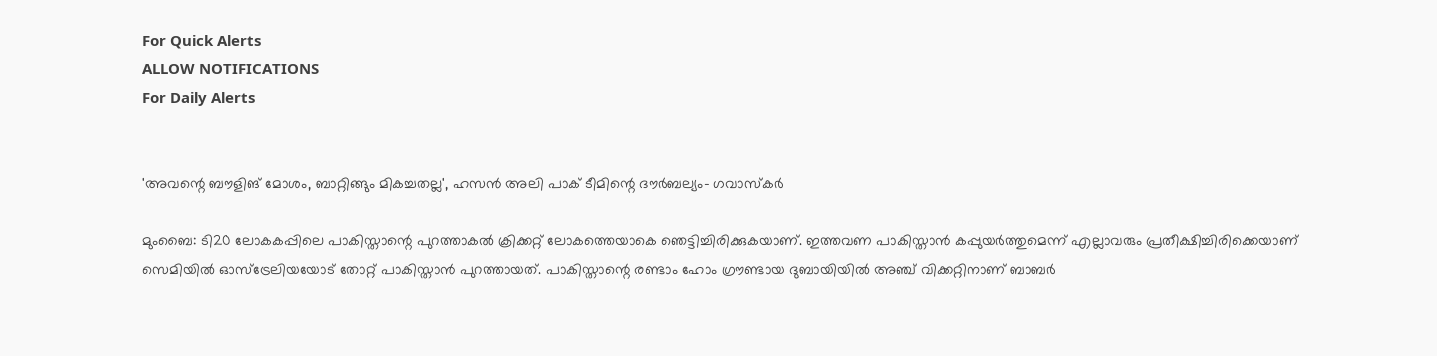For Quick Alerts
ALLOW NOTIFICATIONS
For Daily Alerts


'അവന്റെ ബൗളിങ് മോശം, ബാറ്റിങ്ങും മികച്ചതല്ല', ഹസന്‍ അലി പാക് ടീമിന്റെ ദൗര്‍ബല്യം- ഗവാസ്‌കര്‍

മുംബൈ: ടി20 ലോകകപ്പിലെ പാകിസ്താന്റെ പുറത്താകല്‍ ക്രിക്കറ്റ് ലോകത്തെയാകെ ഞെട്ടിച്ചിരിക്കുകയാണ്. ഇത്തവണ പാകിസ്താന്‍ കപ്പുയര്‍ത്തുമെന്ന് എല്ലാവരും പ്രതീക്ഷിച്ചിരിക്കെയാണ് സെമിയില്‍ ഓസ്‌ട്രേലിയയോട് തോറ്റ് പാകിസ്താന്‍ പുറത്തായത്. പാകിസ്താന്റെ രണ്ടാം ഹോം ഗ്രൗണ്ടായ ദുബായിയില്‍ അഞ്ച് വിക്കറ്റിനാണ് ബാബര്‍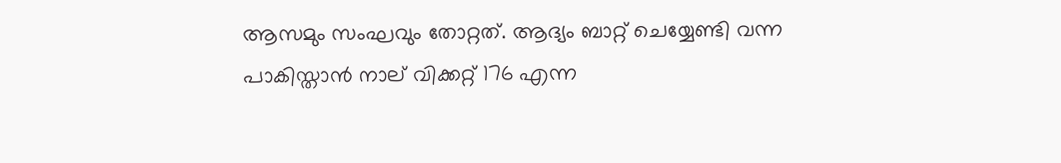ആസമും സംഘവും തോറ്റത്. ആദ്യം ബാറ്റ് ചെയ്യേണ്ടി വന്ന പാകിസ്താന്‍ നാല് വിക്കറ്റ് 176 എന്ന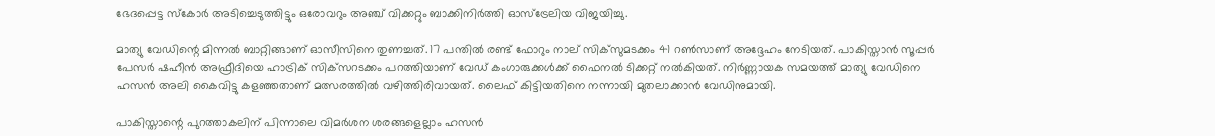ഭേദപ്പെട്ട സ്‌കോര്‍ അടിച്ചെടുത്തിട്ടും ഒരോവറും അഞ്ച് വിക്കറ്റും ബാക്കിനിര്‍ത്തി ഓസ്‌ട്രേലിയ വിജയിച്ചു.

മാത്യു വേഡിന്റെ മിന്നല്‍ ബാറ്റിങ്ങാണ് ഓസീസിനെ തുണച്ചത്. 17 പന്തില്‍ രണ്ട് ഫോറും നാല് സിക്‌സുമടക്കം 41 റണ്‍സാണ് അദ്ദേഹം നേടിയത്. പാകിസ്താന്‍ സൂപ്പര്‍ പേസര്‍ ഷഹീന്‍ അഫ്രീദിയെ ഹാട്രിക് സിക്‌സറടക്കം പറത്തിയാണ് വേഡ് കംഗാരുക്കള്‍ക്ക് ഫൈനല്‍ ടിക്കറ്റ് നല്‍കിയത്. നിര്‍ണ്ണായക സമയത്ത് മാത്യു വേഡിനെ ഹസന്‍ അലി കൈവിട്ടു കളഞ്ഞതാണ് മത്സരത്തില്‍ വഴിത്തിരിവായത്. ലൈഫ് കിട്ടിയതിനെ നന്നായി മുതലാക്കാന്‍ വേഡിനുമായി.

പാകിസ്താന്റെ പുറത്താകലിന് പിന്നാലെ വിമര്‍ശന ശരങ്ങളെല്ലാം ഹസന്‍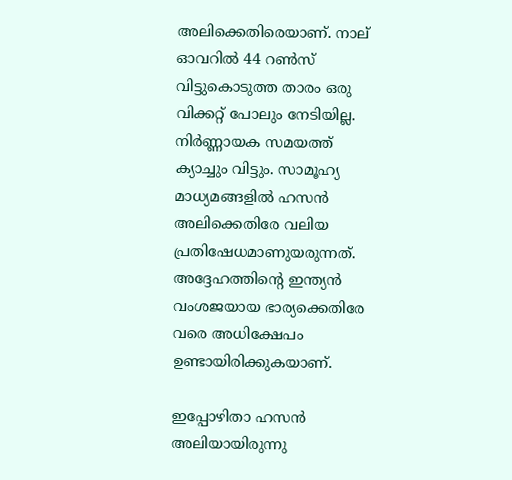അലിക്കെതിരെയാണ്. നാല് ഓവറില്‍ 44 റണ്‍സ് വിട്ടുകൊടുത്ത താരം ഒരു വിക്കറ്റ് പോലും നേടിയില്ല. നിര്‍ണ്ണായക സമയത്ത് ക്യാച്ചും വിട്ടും. സാമൂഹ്യ മാധ്യമങ്ങളില്‍ ഹസന്‍ അലിക്കെതിരേ വലിയ പ്രതിഷേധമാണുയരുന്നത്. അദ്ദേഹത്തിന്റെ ഇന്ത്യന്‍ വംശജയായ ഭാര്യക്കെതിരേ വരെ അധിക്ഷേപം ഉണ്ടായിരിക്കുകയാണ്.

ഇപ്പോഴിതാ ഹസന്‍ അലിയായിരുന്നു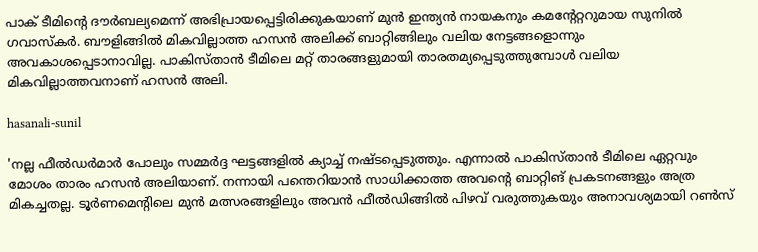പാക് ടീമിന്റെ ദൗര്‍ബല്യമെന്ന് അഭിപ്രായപ്പെട്ടിരിക്കുകയാണ് മുന്‍ ഇന്ത്യന്‍ നായകനും കമന്റേറ്ററുമായ സുനില്‍ ഗവാസ്‌കര്‍. ബൗളിങ്ങില്‍ മികവില്ലാത്ത ഹസന്‍ അലിക്ക് ബാറ്റിങ്ങിലും വലിയ നേട്ടങ്ങളൊന്നും അവകാശപ്പെടാനാവില്ല. പാകിസ്താന്‍ ടീമിലെ മറ്റ് താരങ്ങളുമായി താരതമ്യപ്പെടുത്തുമ്പോള്‍ വലിയ മികവില്ലാത്തവനാണ് ഹസന്‍ അലി.

hasanali-sunil

'നല്ല ഫീല്‍ഡര്‍മാര്‍ പോലും സമ്മര്‍ദ്ദ ഘട്ടങ്ങളില്‍ ക്യാച്ച് നഷ്ടപ്പെടുത്തും. എന്നാല്‍ പാകിസ്താന്‍ ടീമിലെ ഏറ്റവും മോശം താരം ഹസന്‍ അലിയാണ്. നന്നായി പന്തെറിയാന്‍ സാധിക്കാത്ത അവന്റെ ബാറ്റിങ് പ്രകടനങ്ങളും അത്ര മികച്ചതല്ല. ടൂര്‍ണമെന്റിലെ മുന്‍ മത്സരങ്ങളിലും അവന്‍ ഫീല്‍ഡിങ്ങില്‍ പിഴവ് വരുത്തുകയും അനാവശ്യമായി റണ്‍സ്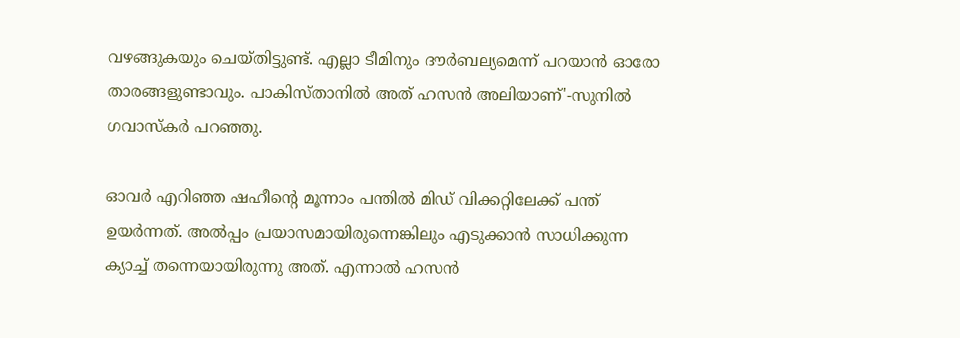വഴങ്ങുകയും ചെയ്തിട്ടുണ്ട്. എല്ലാ ടീമിനും ദൗര്‍ബല്യമെന്ന് പറയാന്‍ ഓരോ താരങ്ങളുണ്ടാവും. പാകിസ്താനില്‍ അത് ഹസന്‍ അലിയാണ്'-സുനില്‍ ഗവാസ്‌കര്‍ പറഞ്ഞു.

ഓവര്‍ എറിഞ്ഞ ഷഹീന്റെ മൂന്നാം പന്തില്‍ മിഡ് വിക്കറ്റിലേക്ക് പന്ത് ഉയര്‍ന്നത്. അല്‍പ്പം പ്രയാസമായിരുന്നെങ്കിലും എടുക്കാന്‍ സാധിക്കുന്ന ക്യാച്ച് തന്നെയായിരുന്നു അത്. എന്നാല്‍ ഹസന്‍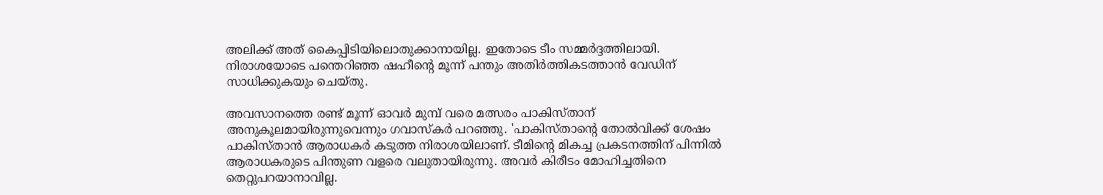അലിക്ക് അത് കൈപ്പിടിയിലൊതുക്കാനായില്ല. ഇതോടെ ടീം സമ്മര്‍ദ്ദത്തിലായി. നിരാശയോടെ പന്തെറിഞ്ഞ ഷഹീന്റെ മൂന്ന് പന്തും അതിര്‍ത്തികടത്താന്‍ വേഡിന് സാധിക്കുകയും ചെയ്തു.

അവസാനത്തെ രണ്ട് മൂന്ന് ഓവര്‍ മുമ്പ് വരെ മത്സരം പാകിസ്താന് അനുകൂലമായിരുന്നുവെന്നും ഗവാസ്‌കര്‍ പറഞ്ഞു. 'പാകിസ്താന്റെ തോല്‍വിക്ക് ശേഷം പാകിസ്താന്‍ ആരാധകര്‍ കടുത്ത നിരാശയിലാണ്. ടീമിന്റെ മികച്ച പ്രകടനത്തിന് പിന്നില്‍ ആരാധകരുടെ പിന്തുണ വളരെ വലുതായിരുന്നു. അവര്‍ കിരീടം മോഹിച്ചതിനെ തെറ്റുപറയാനാവില്ല.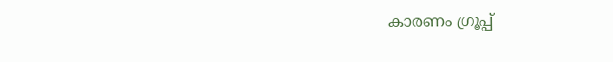കാരണം ഗ്രൂപ്പ്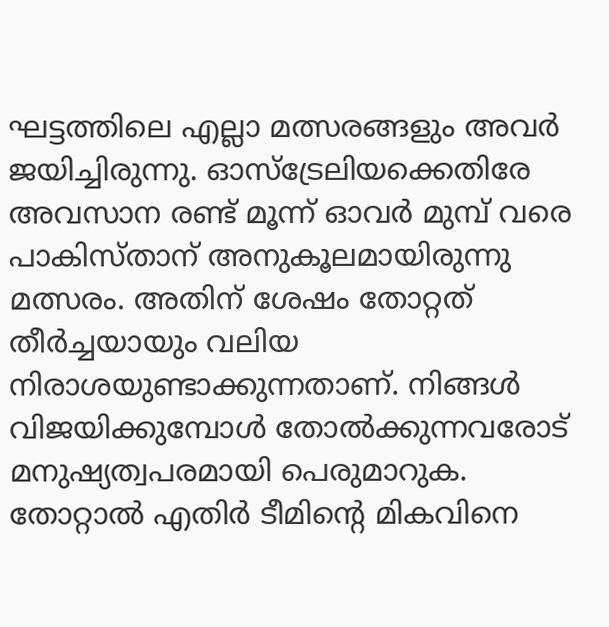ഘട്ടത്തിലെ എല്ലാ മത്സരങ്ങളും അവര്‍ ജയിച്ചിരുന്നു. ഓസ്‌ട്രേലിയക്കെതിരേ അവസാന രണ്ട് മൂന്ന് ഓവര്‍ മുമ്പ് വരെ പാകിസ്താന് അനുകൂലമായിരുന്നു മത്സരം. അതിന് ശേഷം തോറ്റത് തീര്‍ച്ചയായും വലിയ നിരാശയുണ്ടാക്കുന്നതാണ്. നിങ്ങള്‍ വിജയിക്കുമ്പോള്‍ തോല്‍ക്കുന്നവരോട് മനുഷ്യത്വപരമായി പെരുമാറുക. തോറ്റാല്‍ എതിര്‍ ടീമിന്റെ മികവിനെ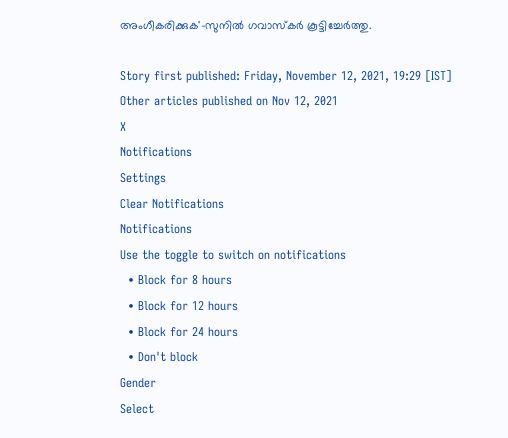അംഗീകരിക്കുക'-സുനില്‍ ഗവാസ്‌കര്‍ കൂട്ടിച്ചേര്‍ത്തു.

Story first published: Friday, November 12, 2021, 19:29 [IST]
Other articles published on Nov 12, 2021
X
Notifications
Settings
Clear Notifications
Notifications
Use the toggle to switch on notifications
  • Block for 8 hours
  • Block for 12 hours
  • Block for 24 hours
  • Don't block
Gender
Select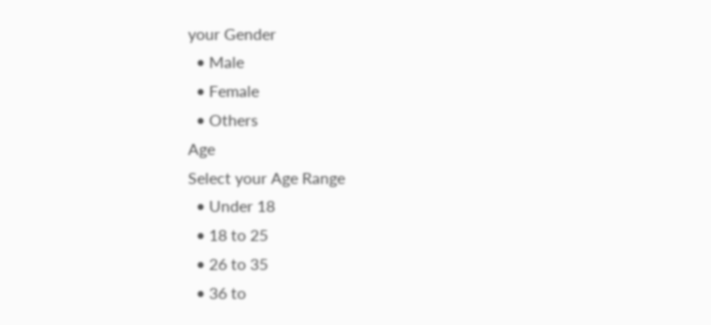your Gender
  • Male
  • Female
  • Others
Age
Select your Age Range
  • Under 18
  • 18 to 25
  • 26 to 35
  • 36 to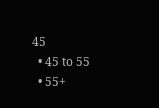45
  • 45 to 55
  • 55+